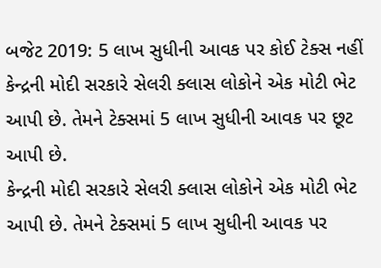બજેટ 2019: 5 લાખ સુધીની આવક પર કોઈ ટેક્સ નહીં
કેન્દ્રની મોદી સરકારે સેલરી ક્લાસ લોકોને એક મોટી ભેટ આપી છે. તેમને ટેક્સમાં 5 લાખ સુધીની આવક પર છૂટ આપી છે.
કેન્દ્રની મોદી સરકારે સેલરી ક્લાસ લોકોને એક મોટી ભેટ આપી છે. તેમને ટેક્સમાં 5 લાખ સુધીની આવક પર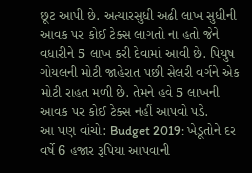છૂટ આપી છે. અત્યારસુધી અઢી લાખ સુધીની આવક પર કોઈ ટેક્સ લાગતો ના હતો જેને વધારીને 5 લાખ કરી દેવામાં આવી છે. પિયુષ ગોયલની મોટી જાહેરાત પછી સેલરી વર્ગને એક મોટી રાહત મળી છે. તેમને હવે 5 લાખની આવક પર કોઈ ટેક્સ નહીં આપવો પડે.
આ પણ વાંચો: Budget 2019: ખેડૂતોને દર વર્ષે 6 હજાર રૂપિયા આપવાની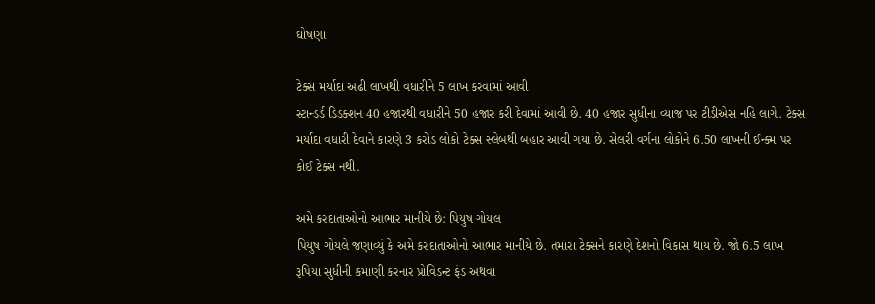ઘોષણા

ટેક્સ મર્યાદા અઢી લાખથી વધારીને 5 લાખ કરવામાં આવી
સ્ટાન્ડર્ડ ડિડક્શન 40 હજારથી વધારીને 50 હજાર કરી દેવામાં આવી છે. 40 હજાર સુધીના વ્યાજ પર ટીડીએસ નહિ લાગે. ટેક્સ મર્યાદા વધારી દેવાને કારણે 3 કરોડ લોકો ટેક્સ સ્લેબથી બહાર આવી ગયા છે. સેલરી વર્ગના લોકોને 6.50 લાખની ઈન્ક્મ પર કોઈ ટેક્સ નથી.

અમે કરદાતાઓનો આભાર માનીયે છે: પિયુષ ગોયલ
પિયુષ ગોયલે જણાવ્યું કે અમે કરદાતાઓનો આભાર માનીયે છે. તમારા ટેક્સને કારણે દેશનો વિકાસ થાય છે. જો 6.5 લાખ રૂપિયા સુધીની કમાણી કરનાર પ્રોવિડન્ટ ફંડ અથવા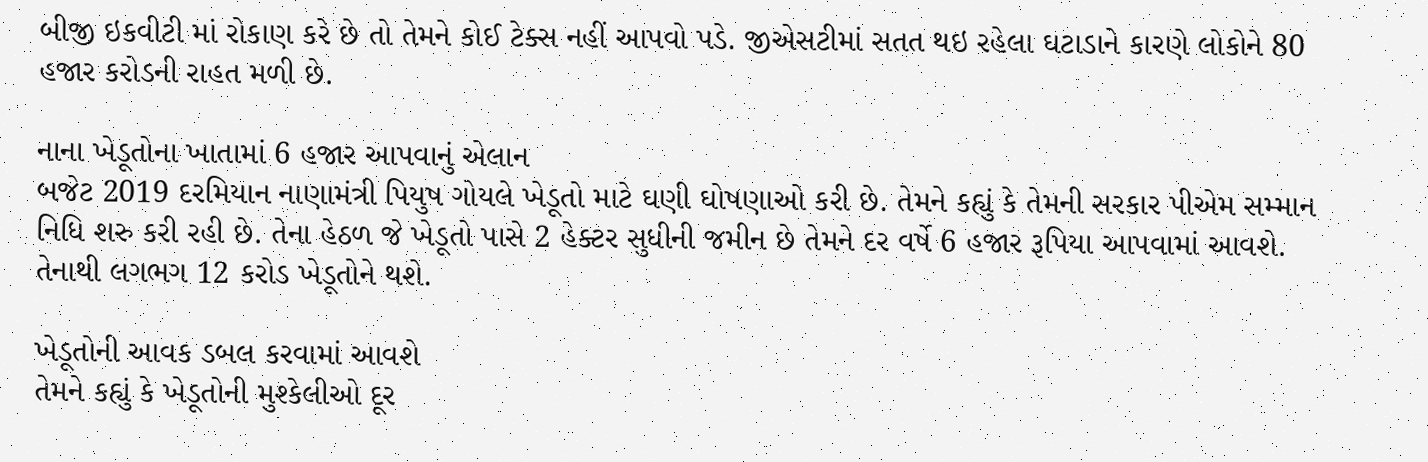બીજી ઇકવીટી માં રોકાણ કરે છે તો તેમને કોઈ ટેક્સ નહીં આપવો પડે. જીએસટીમાં સતત થઇ રહેલા ઘટાડાને કારણે લોકોને 80 હજાર કરોડની રાહત મળી છે.

નાના ખેડૂતોના ખાતામાં 6 હજાર આપવાનું એલાન
બજેટ 2019 દરમિયાન નાણામંત્રી પિયુષ ગોયલે ખેડૂતો માટે ઘણી ઘોષણાઓ કરી છે. તેમને કહ્યું કે તેમની સરકાર પીએમ સમ્માન નિધિ શરુ કરી રહી છે. તેના હેઠળ જે ખેડૂતો પાસે 2 હેક્ટર સુધીની જમીન છે તેમને દર વર્ષે 6 હજાર રૂપિયા આપવામાં આવશે. તેનાથી લગભગ 12 કરોડ ખેડૂતોને થશે.

ખેડૂતોની આવક ડબલ કરવામાં આવશે
તેમને કહ્યું કે ખેડૂતોની મુશ્કેલીઓ દૂર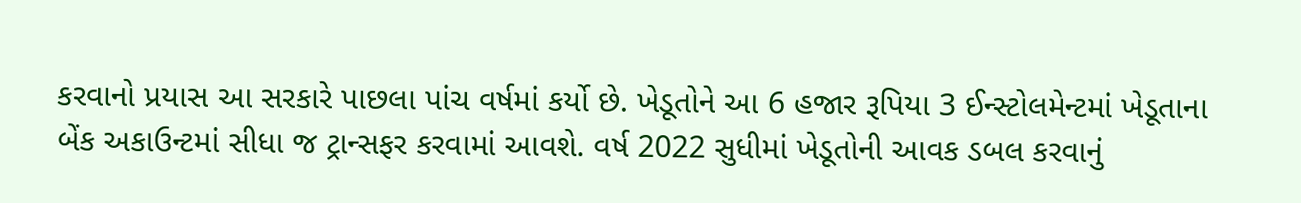કરવાનો પ્રયાસ આ સરકારે પાછલા પાંચ વર્ષમાં કર્યો છે. ખેડૂતોને આ 6 હજાર રૂપિયા 3 ઈન્સ્ટોલમેન્ટમાં ખેડૂતાના બેંક અકાઉન્ટમાં સીધા જ ટ્રાન્સફર કરવામાં આવશે. વર્ષ 2022 સુધીમાં ખેડૂતોની આવક ડબલ કરવાનું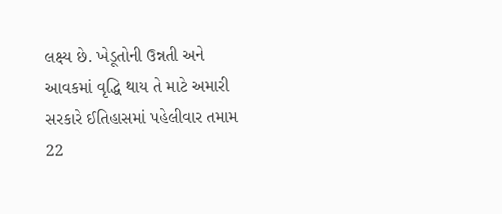લક્ષ્ય છે. ખેડૂતોની ઉન્નતી અને આવકમાં વૃદ્ધિ થાય તે માટે અમારી સરકારે ઈતિહાસમાં પહેલીવાર તમામ 22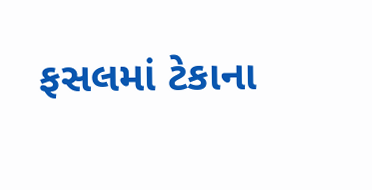ફસલમાં ટેકાના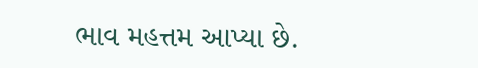ભાવ મહત્તમ આપ્યા છે.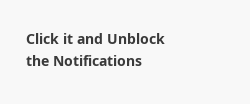Click it and Unblock the Notifications